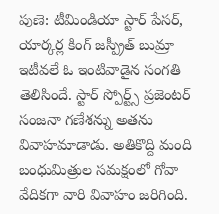పుణె: టీమిండియా స్టార్ పేసర్, యార్కర్ల కింగ్ జస్ప్రీత్ బుమ్రా ఇటీవలే ఓ ఇంటివాడైన సంగతి తెలిసిందే. స్టార్ స్పోర్ట్స్ ప్రజెంటర్ సంజనా గణేశన్ను అతను వివాహమాడాడు. అతికొద్ది మంది బంధుమిత్రుల సమక్షంలో గోవా వేదికగా వారి వివాహం జరిగింది.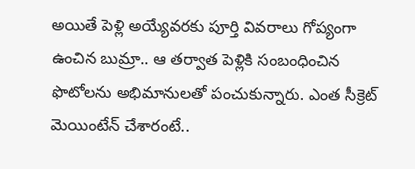అయితే పెళ్లి అయ్యేవరకు పూర్తి వివరాలు గోప్యంగా ఉంచిన బుమ్రా.. ఆ తర్వాత పెళ్లికి సంబంధించిన ఫొటోలను అభిమానులతో పంచుకున్నారు. ఎంత సీక్రెట్ మెయింటేన్ చేశారంటే..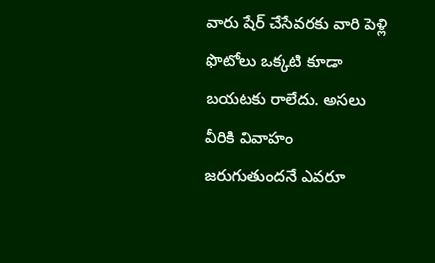వారు షేర్ చేసేవరకు వారి పెళ్లి ఫొటోలు ఒక్కటి కూడా బయటకు రాలేదు. అసలు వీరికి వివాహం జరుగుతుందనే ఎవరూ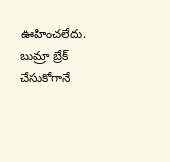ఊహించలేదు.
బుమ్రా బ్రేక్ చేసుకోగానే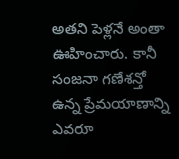అతని పెళ్లనే అంతా ఊహించారు. కానీ సంజనా గణేశన్తో ఉన్న ప్రేమయాణాన్ని ఎవరూ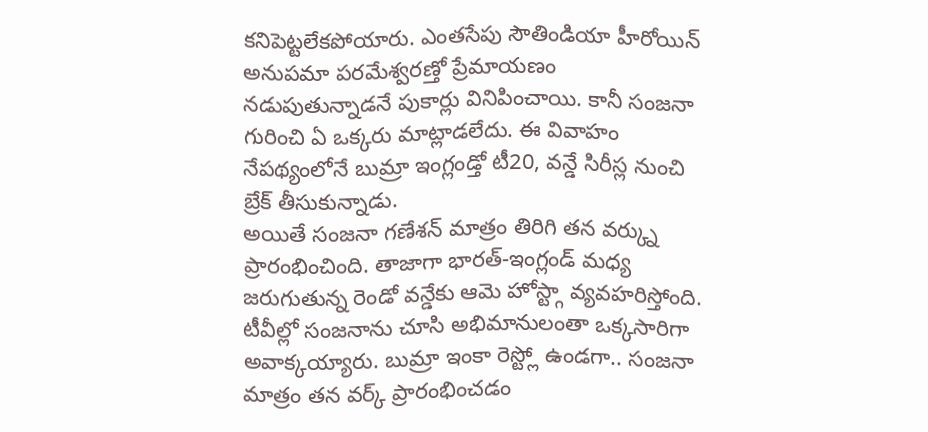కనిపెట్టలేకపోయారు. ఎంతసేపు సౌతిండియా హీరోయిన్ అనుపమా పరమేశ్వరణ్తో ప్రేమాయణం నడుపుతున్నాడనే పుకార్లు వినిపించాయి. కానీ సంజనా గురించి ఏ ఒక్కరు మాట్లాడలేదు. ఈ వివాహం నేపథ్యంలోనే బుమ్రా ఇంగ్లండ్తో టీ20, వన్డే సిరీస్ల నుంచి బ్రేక్ తీసుకున్నాడు.
అయితే సంజనా గణేశన్ మాత్రం తిరిగి తన వర్క్ను ప్రారంభించింది. తాజాగా భారత్-ఇంగ్లండ్ మధ్య జరుగుతున్న రెండో వన్డేకు ఆమె హోస్ట్గా వ్యవహరిస్తోంది. టీవీల్లో సంజనాను చూసి అభిమానులంతా ఒక్కసారిగా అవాక్కయ్యారు. బుమ్రా ఇంకా రెస్ట్లో ఉండగా.. సంజనా మాత్రం తన వర్క్ ప్రారంభించడం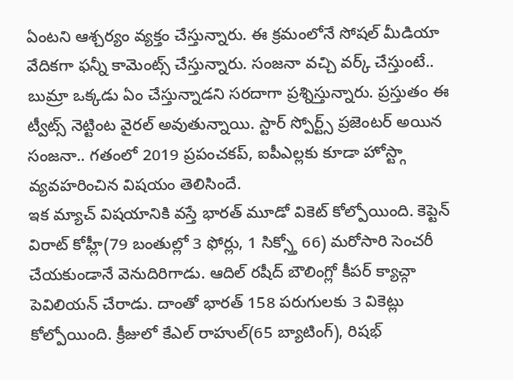ఏంటని ఆశ్చర్యం వ్యక్తం చేస్తున్నారు. ఈ క్రమంలోనే సోషల్ మీడియా వేదికగా ఫన్నీ కామెంట్స్ చేస్తున్నారు. సంజనా వచ్చి వర్క్ చేస్తుంటే.. బుమ్రా ఒక్కడు ఏం చేస్తున్నాడని సరదాగా ప్రశ్నిస్తున్నారు. ప్రస్తుతం ఈ ట్వీట్స్ నెట్టింట వైరల్ అవుతున్నాయి. స్టార్ స్పోర్ట్స్ ప్రజెంటర్ అయిన సంజనా.. గతంలో 2019 ప్రపంచకప్, ఐపీఎల్లకు కూడా హోస్ట్గా వ్యవహరించిన విషయం తెలిసిందే.
ఇక మ్యాచ్ విషయానికి వస్తే భారత్ మూడో వికెట్ కోల్పోయింది. కెప్టెన్ విరాట్ కోహ్లీ(79 బంతుల్లో 3 ఫోర్లు, 1 సిక్స్తో 66) మరోసారి సెంచరీ చేయకుండానే వెనుదిరిగాడు. ఆదిల్ రషీద్ బౌలింగ్లో కీపర్ క్యాచ్గా పెవిలియన్ చేరాడు. దాంతో భారత్ 158 పరుగులకు 3 వికెట్లు కోల్పోయింది. క్రీజులో కేఎల్ రాహుల్(65 బ్యాటింగ్), రిషభ్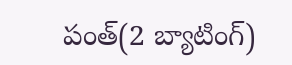పంత్(2 బ్యాటింగ్)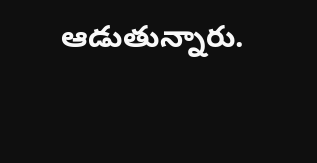ఆడుతున్నారు.